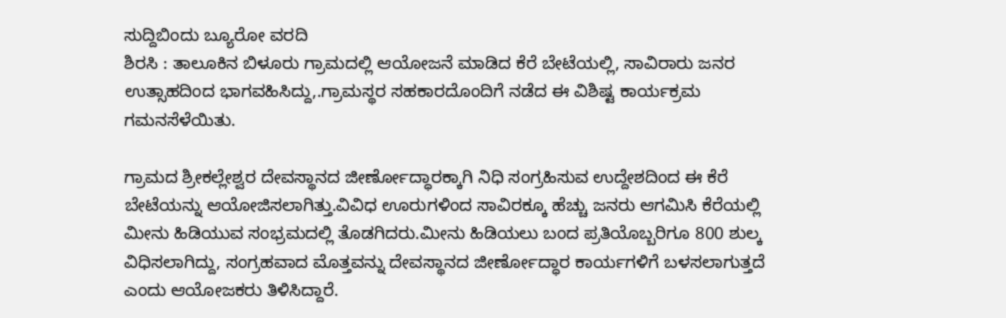ಸುದ್ದಿಬಿಂದು ಬ್ಯೂರೋ ವರದಿ
ಶಿರಸಿ : ತಾಲೂಕಿನ ಬಿಳೂರು ಗ್ರಾಮದಲ್ಲಿ ಆಯೋಜನೆ‌ ಮಾಡಿದ ಕೆರೆ ಬೇಟೆಯಲ್ಲಿ, ಸಾವಿರಾರು ಜನರ ಉತ್ಸಾಹದಿಂದ ಭಾಗವಹಿಸಿದ್ದು,.ಗ್ರಾಮಸ್ಥರ ಸಹಕಾರದೊಂದಿಗೆ ನಡೆದ ಈ ವಿಶಿಷ್ಟ ಕಾರ್ಯಕ್ರಮ ಗಮನಸೆಳೆಯಿತು.

ಗ್ರಾಮದ ಶ್ರೀಕಲ್ಲೇಶ್ವರ ದೇವಸ್ಥಾನದ ಜೀರ್ಣೋದ್ಧಾರಕ್ಕಾಗಿ ನಿಧಿ ಸಂಗ್ರಹಿಸುವ ಉದ್ದೇಶದಿಂದ ಈ ಕೆರೆ ಬೇಟೆಯನ್ನು ಆಯೋಜಿಸಲಾಗಿತ್ತು.ವಿವಿಧ ಊರುಗಳಿಂದ ಸಾವಿರಕ್ಕೂ ಹೆಚ್ಚು ಜನರು ಆಗಮಿಸಿ ಕೆರೆಯಲ್ಲಿ ಮೀನು ಹಿಡಿಯುವ ಸಂಭ್ರಮದಲ್ಲಿ ತೊಡಗಿದರು.ಮೀನು ಹಿಡಿಯಲು ಬಂದ ಪ್ರತಿಯೊಬ್ಬರಿಗೂ 800 ಶುಲ್ಕ ವಿಧಿಸಲಾಗಿದ್ದು, ಸಂಗ್ರಹವಾದ ಮೊತ್ತವನ್ನು ದೇವಸ್ಥಾನದ ಜೀರ್ಣೋದ್ಧಾರ ಕಾರ್ಯಗಳಿಗೆ ಬಳಸಲಾಗುತ್ತದೆ ಎಂದು ಆಯೋಜಕರು ತಿಳಿಸಿದ್ದಾರೆ.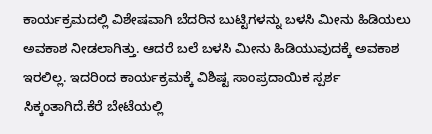ಕಾರ್ಯಕ್ರಮದಲ್ಲಿ ವಿಶೇಷವಾಗಿ ಬೆದರಿನ ಬುಟ್ಟಿಗಳನ್ನು ಬಳಸಿ ಮೀನು ಹಿಡಿಯಲು ಅವಕಾಶ ನೀಡಲಾಗಿತ್ತು. ಆದರೆ ಬಲೆ ಬಳಸಿ ಮೀನು ಹಿಡಿಯುವುದಕ್ಕೆ ಅವಕಾಶ ಇರಲಿಲ್ಲ. ಇದರಿಂದ ಕಾರ್ಯಕ್ರಮಕ್ಕೆ ವಿಶಿಷ್ಟ ಸಾಂಪ್ರದಾಯಿಕ ಸ್ಪರ್ಶ ಸಿಕ್ಕಂತಾಗಿದೆ.ಕೆರೆ ಬೇಟೆಯಲ್ಲಿ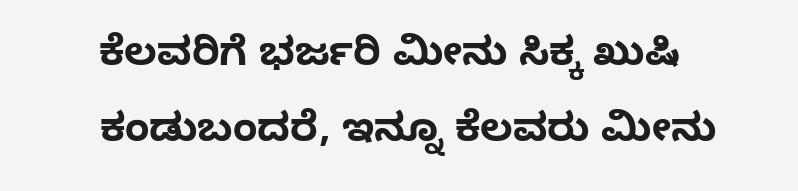ಕೆಲವರಿಗೆ ಭರ್ಜರಿ ಮೀನು ಸಿಕ್ಕ ಖುಷಿ ಕಂಡುಬಂದರೆ, ಇನ್ನೂ ಕೆಲವರು ಮೀನು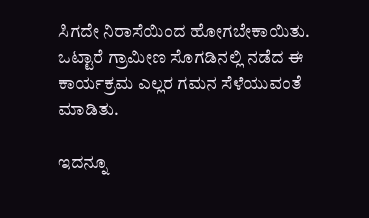ಸಿಗದೇ ನಿರಾಸೆಯಿಂದ ಹೋಗಬೇಕಾಯಿತು. ಒಟ್ಟಾರೆ ಗ್ರಾಮೀಣ ಸೊಗಡಿನಲ್ಲಿ ನಡೆದ ಈ ಕಾರ್ಯಕ್ರಮ ಎಲ್ಲರ ಗಮನ ಸೆಳೆಯುವಂತೆ ಮಾಡಿತು.

ಇದನ್ನೂ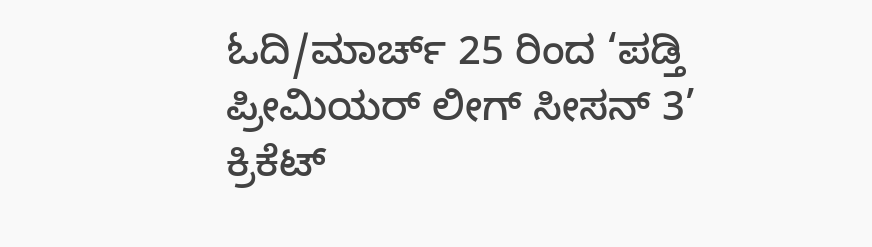ಓದಿ/ಮಾರ್ಚ್ 25 ರಿಂದ ‘ಪಡ್ತಿ ಪ್ರೀಮಿಯರ್ ಲೀಗ್ ಸೀಸನ್ 3’ ಕ್ರಿಕೆಟ್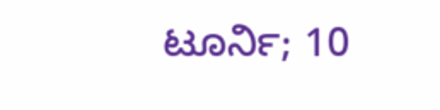ಟೂರ್ನಿ; 10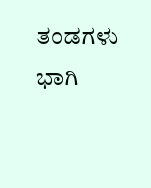ತಂಡಗಳು ಭಾಗಿ